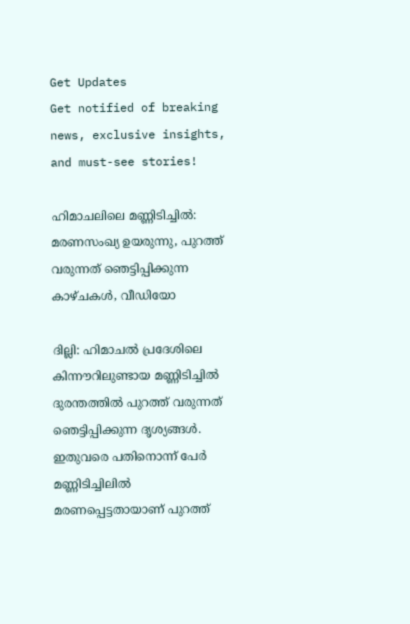Get Updates
Get notified of breaking news, exclusive insights, and must-see stories!

ഹിമാചലിലെ മണ്ണിടിച്ചിൽ: മരണസംഖ്യ ഉയരുന്നു, പുറത്ത് വരുന്നത് ഞെട്ടിപ്പിക്കുന്ന കാഴ്ചകൾ, വീഡിയോ

ദില്ലി: ഹിമാചല്‍ പ്രദേശിലെ കിന്നൗറിലുണ്ടായ മണ്ണിടിച്ചില്‍ ദുരന്തത്തില്‍ പുറത്ത് വരുന്നത് ഞെട്ടിപ്പിക്കുന്ന ദൃശ്യങ്ങള്‍. ഇതുവരെ പതിനൊന്ന് പേര്‍ മണ്ണിടിച്ചിലില്‍ മരണപ്പെട്ടതായാണ് പുറത്ത്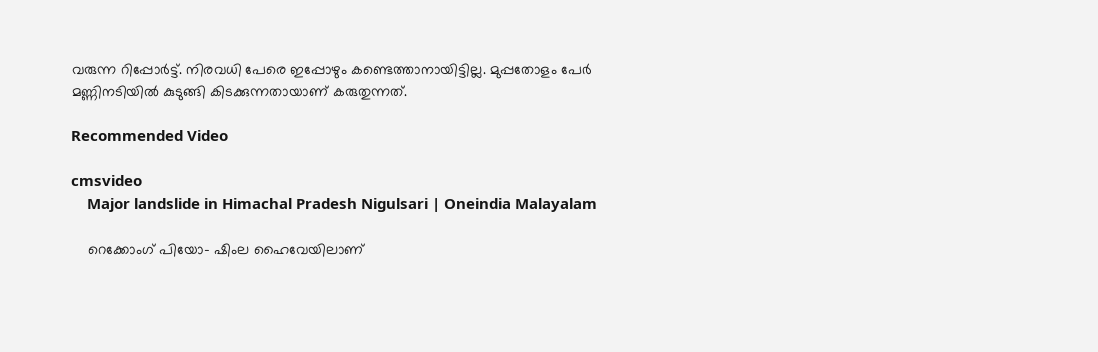വരുന്ന റിപ്പോര്‍ട്ട്. നിരവധി പേരെ ഇപ്പോഴും കണ്ടെത്താനായിട്ടില്ല. മുപ്പതോളം പേര്‍ മണ്ണിനടിയില്‍ കുടുങ്ങി കിടക്കുന്നതായാണ് കരുതുന്നത്.

Recommended Video

cmsvideo
    Major landslide in Himachal Pradesh Nigulsari | Oneindia Malayalam

    റെക്കോംഗ് പിയോ- ഷിംല ഹൈവേയിലാണ്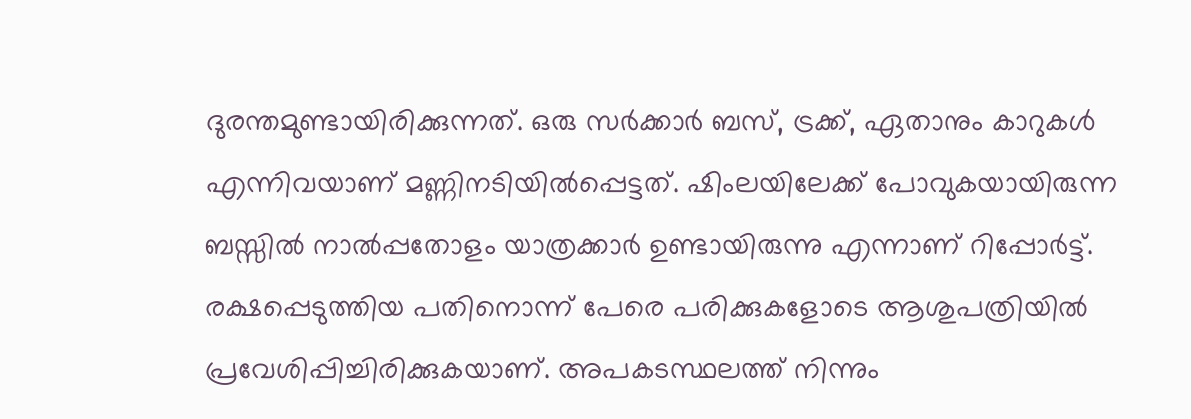ദുരന്തമുണ്ടായിരിക്കുന്നത്. ഒരു സര്‍ക്കാര്‍ ബസ്, ട്രക്ക്, ഏതാനും കാറുകള്‍ എന്നിവയാണ് മണ്ണിനടിയില്‍പ്പെട്ടത്. ഷിംലയിലേക്ക് പോവുകയായിരുന്ന ബസ്സില്‍ നാല്‍പ്പതോളം യാത്രക്കാര്‍ ഉണ്ടായിരുന്നു എന്നാണ് റിപ്പോര്‍ട്ട്. രക്ഷപ്പെടുത്തിയ പതിനൊന്ന് പേരെ പരിക്കുകളോടെ ആശുപത്രിയില്‍ പ്രവേശിപ്പിച്ചിരിക്കുകയാണ്. അപകടസ്ഥലത്ത് നിന്നും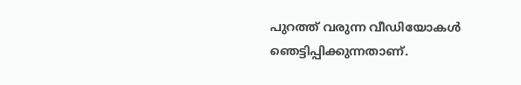പുറത്ത് വരുന്ന വീഡിയോകള്‍ ഞെട്ടിപ്പിക്കുന്നതാണ്.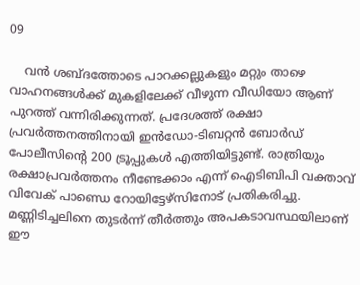09

    വന്‍ ശബ്ദത്തോടെ പാറക്കല്ലുകളും മറ്റും താഴെ വാഹനങ്ങള്‍ക്ക് മുകളിലേക്ക് വീഴുന്ന വീഡിയോ ആണ് പുറത്ത് വന്നിരിക്കുന്നത്. പ്രദേശത്ത് രക്ഷാ പ്രവര്‍ത്തനത്തിനായി ഇന്‍ഡോ-ടിബറ്റന്‍ ബോര്‍ഡ് പോലീസിന്റെ 200 ട്രൂപ്പുകള്‍ എത്തിയിട്ടുണ്ട്. രാത്രിയും രക്ഷാപ്രവര്‍ത്തനം നീണ്ടേക്കാം എന്ന് ഐടിബിപി വക്താവ് വിവേക് പാണ്ഡെ റോയിട്ടേഴ്‌സിനോട് പ്രതികരിച്ചു. മണ്ണിടിച്ചലിനെ തുടര്‍ന്ന് തീര്‍ത്തും അപകടാവസ്ഥയിലാണ് ഈ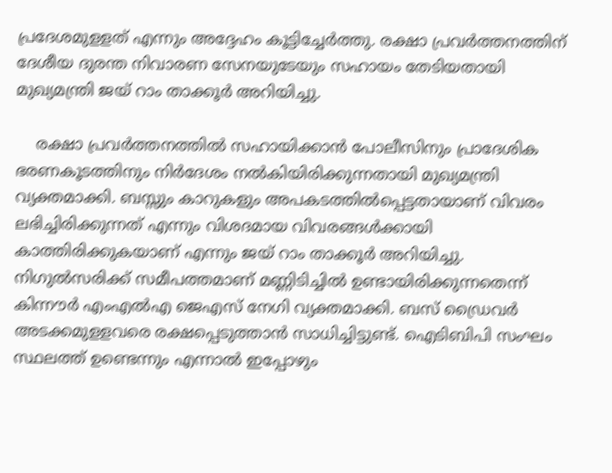പ്രദേശമുളളത് എന്നും അദ്ദേഹം കൂട്ടിച്ചേര്‍ത്തു. രക്ഷാ പ്രവര്‍ത്തനത്തിന് ദേശീയ ദുരന്ത നിവാരണ സേനയുടേയും സഹായം തേടിയതായി മുഖ്യമന്ത്രി ജയ് റാം താക്കൂര്‍ അറിയിച്ചു.

    രക്ഷാ പ്രവര്‍ത്തനത്തില്‍ സഹായിക്കാന്‍ പോലീസിനും പ്രാദേശിക ഭരണകൂടത്തിനും നിര്‍ദേശം നല്‍കിയിരിക്കുന്നതായി മുഖ്യമന്ത്രി വ്യക്തമാക്കി. ബസ്സും കാറുകളും അപകടത്തില്‍പ്പെട്ടതായാണ് വിവരം ലഭിച്ചിരിക്കുന്നത് എന്നും വിശദമായ വിവരങ്ങള്‍ക്കായി കാത്തിരിക്കുകയാണ് എന്നും ജയ് റാം താക്കൂര്‍ അറിയിച്ചു. നിഗുല്‍സരിക്ക് സമീപത്തമാണ് മണ്ണിടിച്ചില്‍ ഉണ്ടായിരിക്കുന്നതെന്ന് കിന്നൗര്‍ എംഎല്‍എ ജെഎസ് നേഗി വ്യക്തമാക്കി. ബസ് ഡ്രൈവര്‍ അടക്കമുളളവരെ രക്ഷപ്പെടുത്താന്‍ സാധിച്ചിട്ടുണ്ട്. ഐടിബിപി സംഘം സ്ഥലത്ത് ഉണ്ടെന്നും എന്നാല്‍ ഇപ്പോഴും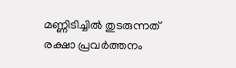മണ്ണിടിച്ചില്‍ തുടരുന്നത് രക്ഷാ പ്രവര്‍ത്തനം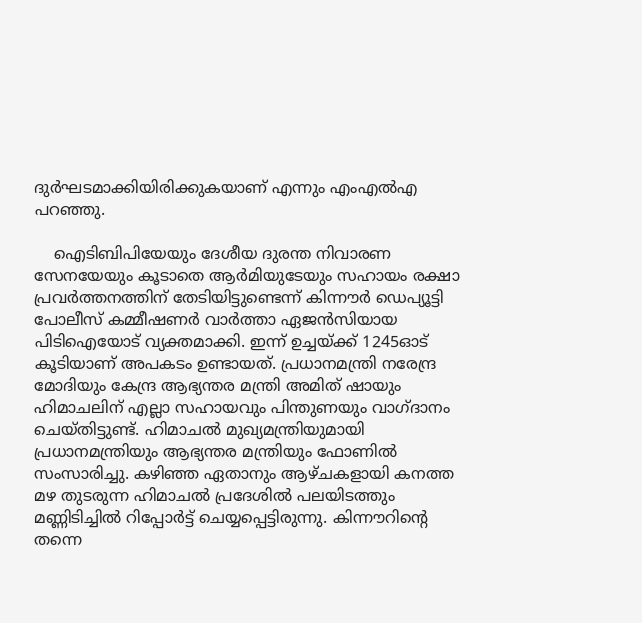ദുര്‍ഘടമാക്കിയിരിക്കുകയാണ് എന്നും എംഎല്‍എ പറഞ്ഞു.

    ഐടിബിപിയേയും ദേശീയ ദുരന്ത നിവാരണ സേനയേയും കൂടാതെ ആര്‍മിയുടേയും സഹായം രക്ഷാ പ്രവര്‍ത്തനത്തിന് തേടിയിട്ടുണ്ടെന്ന് കിന്നൗര്‍ ഡെപ്യൂട്ടി പോലീസ് കമ്മീഷണര്‍ വാര്‍ത്താ ഏജന്‍സിയായ പിടിഐയോട് വ്യക്തമാക്കി. ഇന്ന് ഉച്ചയ്ക്ക് 1245ഓട് കൂടിയാണ് അപകടം ഉണ്ടായത്. പ്രധാനമന്ത്രി നരേന്ദ്ര മോദിയും കേന്ദ്ര ആഭ്യന്തര മന്ത്രി അമിത് ഷായും ഹിമാചലിന് എല്ലാ സഹായവും പിന്തുണയും വാഗ്ദാനം ചെയ്തിട്ടുണ്ട്. ഹിമാചല്‍ മുഖ്യമന്ത്രിയുമായി പ്രധാനമന്ത്രിയും ആഭ്യന്തര മന്ത്രിയും ഫോണില്‍ സംസാരിച്ചു. കഴിഞ്ഞ ഏതാനും ആഴ്ചകളായി കനത്ത മഴ തുടരുന്ന ഹിമാചല്‍ പ്രദേശില്‍ പലയിടത്തും മണ്ണിടിച്ചില്‍ റിപ്പോര്‍ട്ട് ചെയ്യപ്പെട്ടിരുന്നു. കിന്നൗറിന്റെ തന്നെ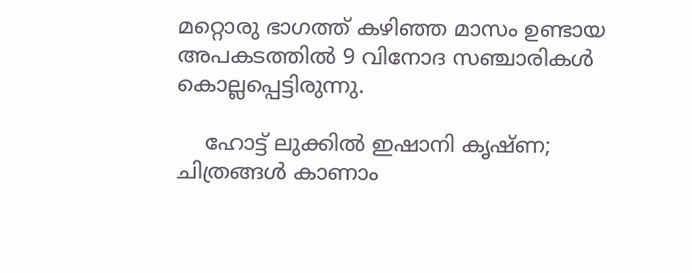മറ്റൊരു ഭാഗത്ത് കഴിഞ്ഞ മാസം ഉണ്ടായ അപകടത്തില്‍ 9 വിനോദ സഞ്ചാരികള്‍ കൊല്ലപ്പെട്ടിരുന്നു.

    ഹോട്ട് ലുക്കിൽ ഇഷാനി കൃഷ്ണ; ചിത്രങ്ങൾ കാണാം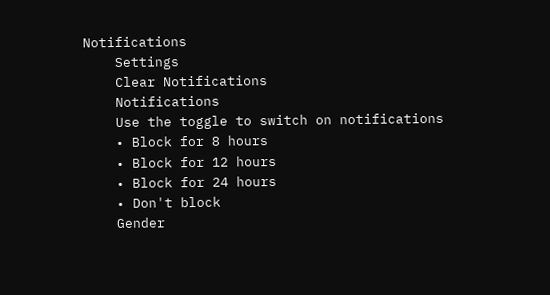Notifications
    Settings
    Clear Notifications
    Notifications
    Use the toggle to switch on notifications
    • Block for 8 hours
    • Block for 12 hours
    • Block for 24 hours
    • Don't block
    Gender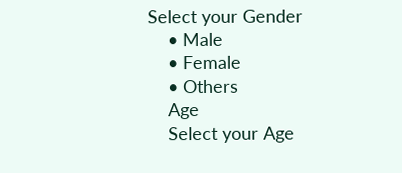Select your Gender
    • Male
    • Female
    • Others
    Age
    Select your Age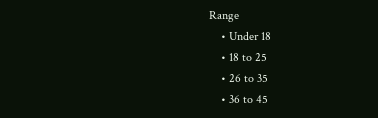Range
    • Under 18
    • 18 to 25
    • 26 to 35
    • 36 to 45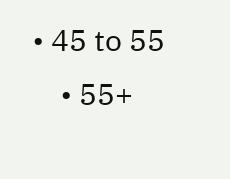• 45 to 55
    • 55+